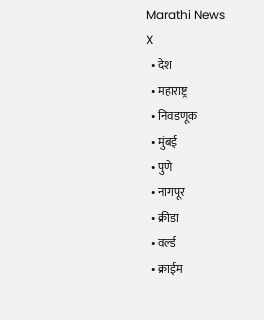Marathi News
X
  • देश
  • महाराष्ट्र
  • निवडणूक
  • मुंबई
  • पुणे
  • नागपूर
  • क्रीडा
  • वर्ल्ड
  • क्राईम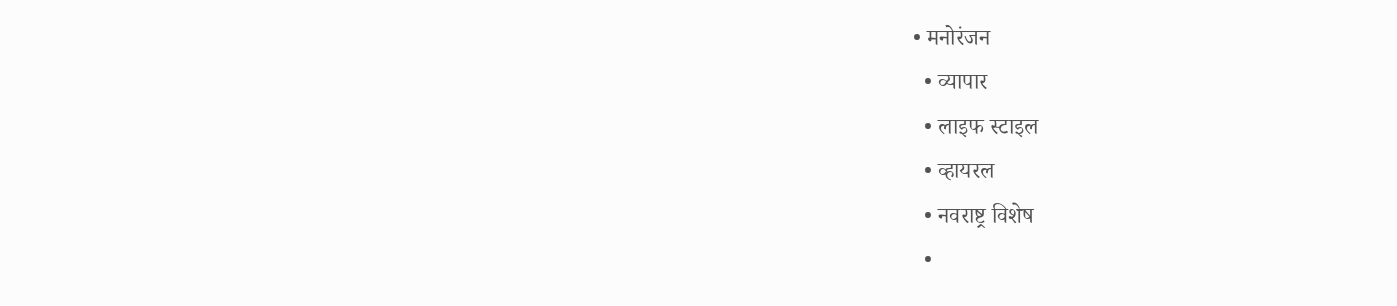• मनोरंजन
  • व्यापार
  • लाइफ स्टाइल
  • व्हायरल
  • नवराष्ट्र विशेष
  •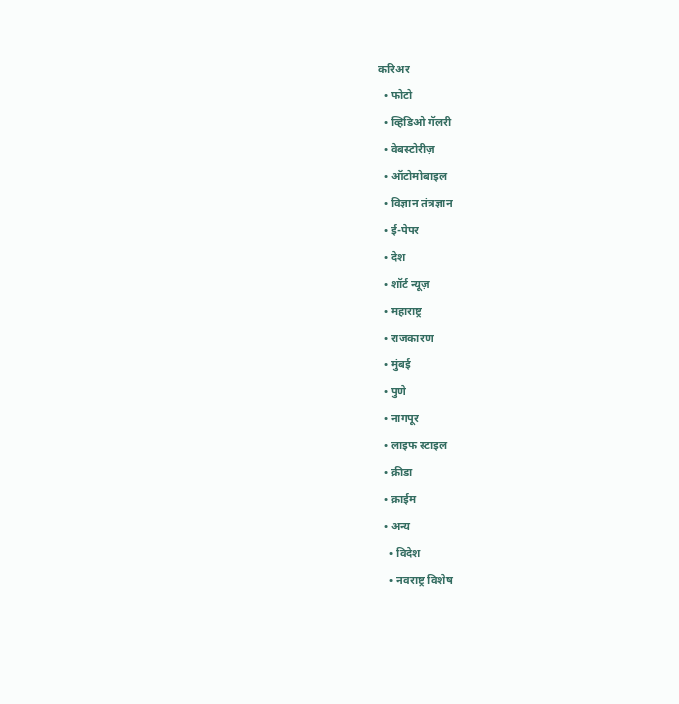करिअर
  • फोटो
  • व्हिडिओ गॅलरी
  • वेबस्टोरीज़
  • ऑटोमोबाइल
  • विज्ञान तंत्रज्ञान
  • ई-पेपर
  • देश
  • शॉर्ट न्यूज़
  • महाराष्ट्र
  • राजकारण
  • मुंबई
  • पुणे
  • नागपूर
  • लाइफ स्टाइल
  • क्रीडा
  • क्राईम
  • अन्य
    • विदेश
    • नवराष्ट्र विशेष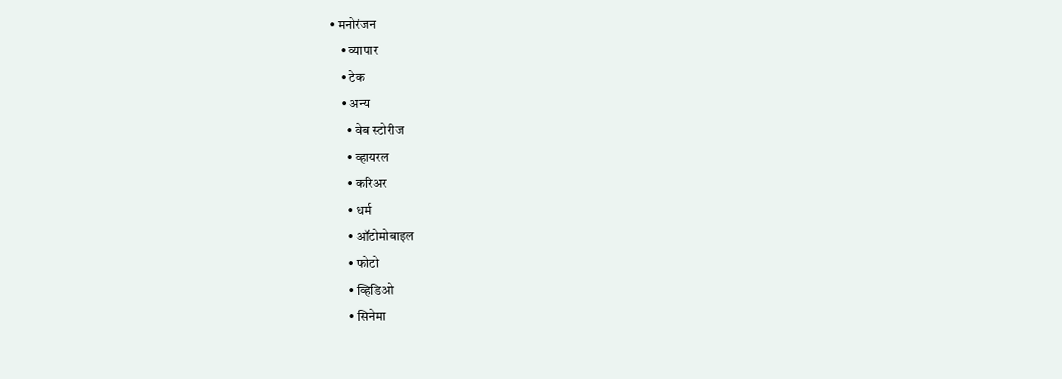• मनोरंजन
    • व्यापार
    • टेक
    • अन्य
      • वेब स्टोरीज
      • व्हायरल
      • करिअर
      • धर्म
      • ऑटोमोबाइल
      • फोटो
      • व्हिडिओ
      • सिनेमा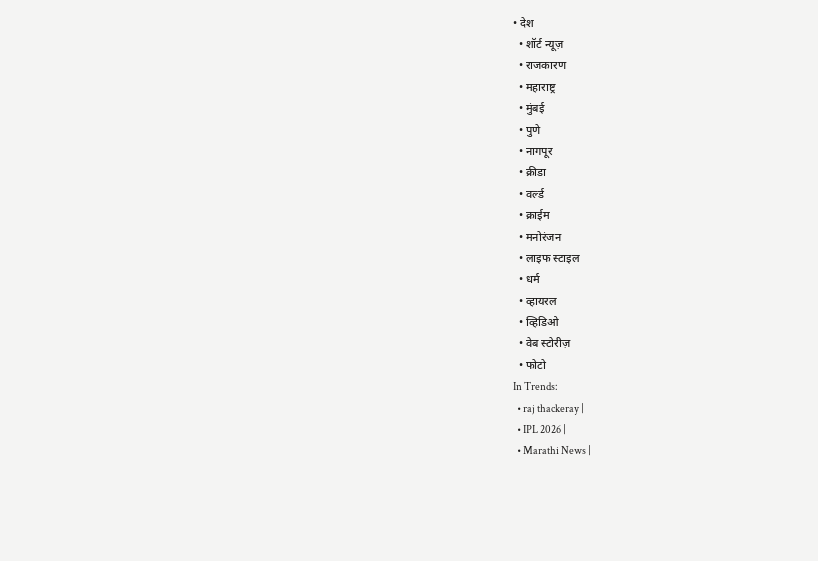• देश
  • शॉर्ट न्यूज़
  • राजकारण
  • महाराष्ट्र
  • मुंबई
  • पुणे
  • नागपूर
  • क्रीडा
  • वर्ल्ड
  • क्राईम
  • मनोरंजन
  • लाइफ स्टाइल
  • धर्म
  • व्हायरल
  • व्हिडिओ
  • वेब स्टोरीज़
  • फोटो
In Trends:
  • raj thackeray |
  • IPL 2026 |
  • Marathi News |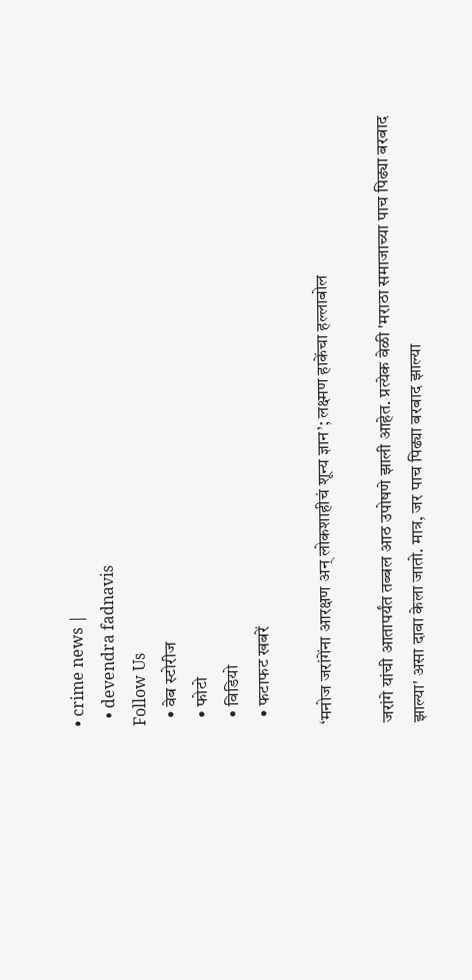• crime news |
  • devendra fadnavis
Follow Us
  • वेब स्टोरीज
  • फोटो
  • विडियो
  • फटाफट खबरें

‘मनोज जरांगेंना आरक्षण अन् लोकशाहीचं शून्य ज्ञान’; लक्ष्मण हाकेंचा हल्लाबोल

जरांगे यांची आतापर्यंत तब्बल आठ उपोषणे झाली आहेत. प्रत्येक वेळी 'मराठा समाजाच्या पाच पिढ्या बरबाद झाल्या' असा दावा केला जातो. मात्र, जर पाच पिढ्या बरबाद झाल्या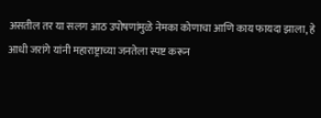असतील तर या सलग आठ उपोषणांमुळे नेमका कोणाचा आणि काय फायदा झाला, हे आधी जरांगे यांनी महाराष्ट्राच्या जनतेला स्पष्ट करून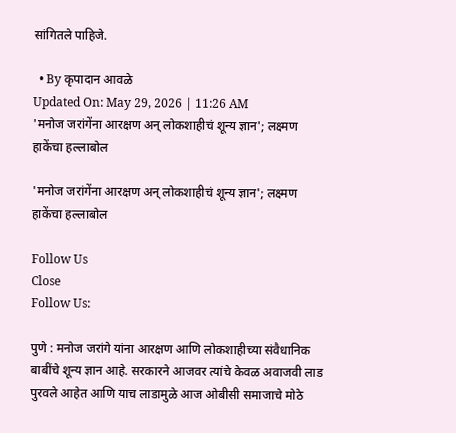सांगितले पाहिजे.

  • By कृपादान आवळे
Updated On: May 29, 2026 | 11:26 AM
'मनोज जरांगेंना आरक्षण अन् लोकशाहीचं शून्य ज्ञान'; लक्ष्मण हाकेंचा हल्लाबोल

'मनोज जरांगेंना आरक्षण अन् लोकशाहीचं शून्य ज्ञान'; लक्ष्मण हाकेंचा हल्लाबोल

Follow Us
Close
Follow Us:

पुणे : मनोज जरांगे यांना आरक्षण आणि लोकशाहीच्या संवैधानिक बाबींचे शून्य ज्ञान आहे. सरकारने आजवर त्यांचे केवळ अवाजवी लाड पुरवले आहेत आणि याच लाडामुळे आज ओबीसी समाजाचे मोठे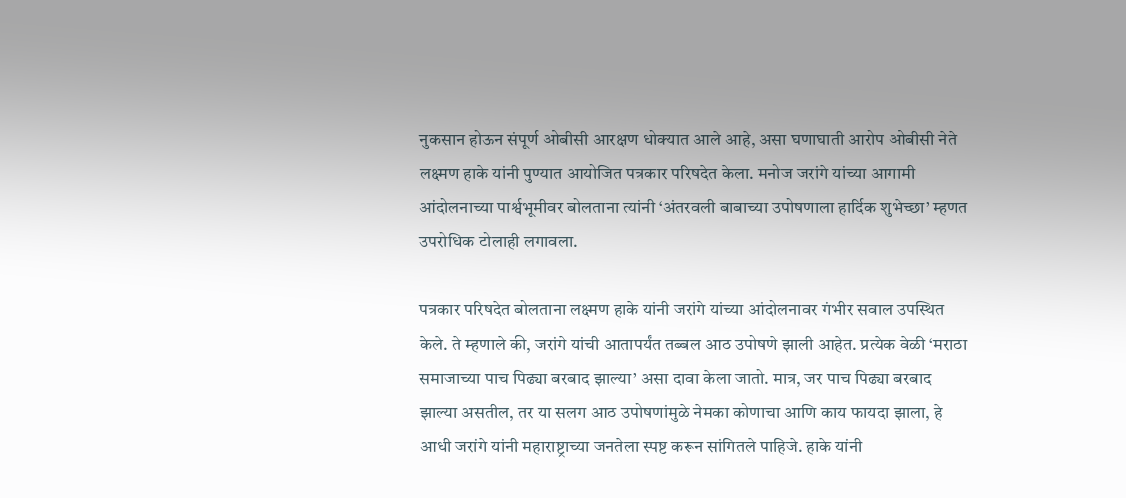नुकसान होऊन संपूर्ण ओबीसी आरक्षण धोक्यात आले आहे, असा घणाघाती आरोप ओबीसी नेते लक्ष्मण हाके यांनी पुण्यात आयोजित पत्रकार परिषदेत केला. मनोज जरांगे यांच्या आगामी आंदोलनाच्या पार्श्वभूमीवर बोलताना त्यांनी ‘अंतरवली बाबाच्या उपोषणाला हार्दिक शुभेच्छा’ म्हणत उपरोधिक टोलाही लगावला.

पत्रकार परिषदेत बोलताना लक्ष्मण हाके यांनी जरांगे यांच्या आंदोलनावर गंभीर सवाल उपस्थित केले. ते म्हणाले की, जरांगे यांची आतापर्यंत तब्बल आठ उपोषणे झाली आहेत. प्रत्येक वेळी ‘मराठा समाजाच्या पाच पिढ्या बरबाद झाल्या’ असा दावा केला जातो. मात्र, जर पाच पिढ्या बरबाद झाल्या असतील, तर या सलग आठ उपोषणांमुळे नेमका कोणाचा आणि काय फायदा झाला, हे आधी जरांगे यांनी महाराष्ट्राच्या जनतेला स्पष्ट करून सांगितले पाहिजे. हाके यांनी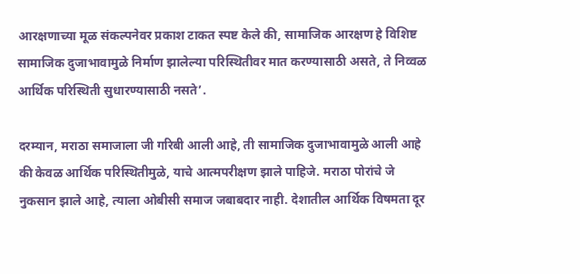आरक्षणाच्या मूळ संकल्पनेवर प्रकाश टाकत स्पष्ट केले की, सामाजिक आरक्षण हे विशिष्ट सामाजिक दुजाभावामुळे निर्माण झालेल्या परिस्थितीवर मात करण्यासाठी असते, ते निव्वळ आर्थिक परिस्थिती सुधारण्यासाठी नसते’.

दरम्यान, मराठा समाजाला जी गरिबी आली आहे, ती सामाजिक दुजाभावामुळे आली आहे की केवळ आर्थिक परिस्थितीमुळे, याचे आत्मपरीक्षण झाले पाहिजे. मराठा पोरांचे जे नुकसान झाले आहे, त्याला ओबीसी समाज जबाबदार नाही. देशातील आर्थिक विषमता दूर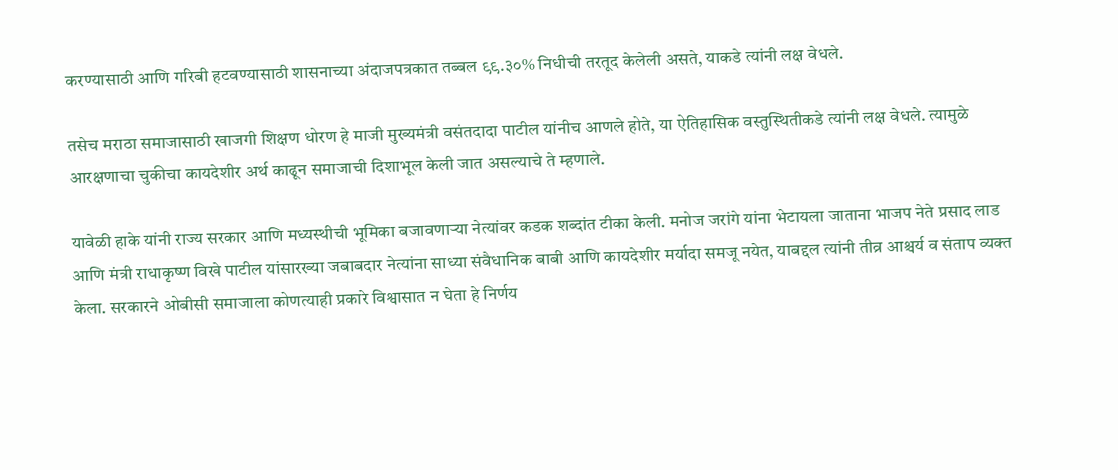करण्यासाठी आणि गरिबी हटवण्यासाठी शासनाच्या अंदाजपत्रकात तब्बल ९९.३०% निधीची तरतूद केलेली असते, याकडे त्यांनी लक्ष वेधले.

तसेच मराठा समाजासाठी खाजगी शिक्षण धोरण हे माजी मुख्यमंत्री वसंतदादा पाटील यांनीच आणले होते, या ऐतिहासिक वस्तुस्थितीकडे त्यांनी लक्ष वेधले. त्यामुळे आरक्षणाचा चुकीचा कायदेशीर अर्थ काढून समाजाची दिशाभूल केली जात असल्याचे ते म्हणाले.

यावेळी हाके यांनी राज्य सरकार आणि मध्यस्थीची भूमिका बजावणाऱ्या नेत्यांवर कडक शब्दांत टीका केली. मनोज जरांगे यांना भेटायला जाताना भाजप नेते प्रसाद लाड आणि मंत्री राधाकृष्ण विखे पाटील यांसारख्या जबाबदार नेत्यांना साध्या संवैधानिक बाबी आणि कायदेशीर मर्यादा समजू नयेत, याबद्दल त्यांनी तीव्र आश्चर्य व संताप व्यक्त केला. सरकारने ओबीसी समाजाला कोणत्याही प्रकारे विश्वासात न घेता हे निर्णय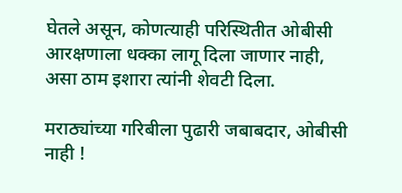घेतले असून, कोणत्याही परिस्थितीत ओबीसी आरक्षणाला धक्का लागू दिला जाणार नाही, असा ठाम इशारा त्यांनी शेवटी दिला.

मराठ्यांच्या गरिबीला पुढारी जबाबदार, ओबीसी नाही !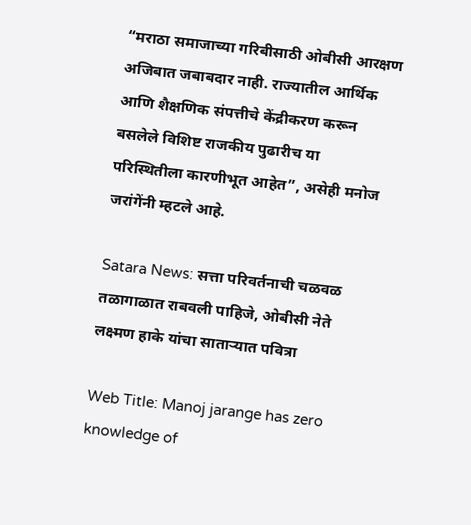“मराठा समाजाच्या गरिबीसाठी ओबीसी आरक्षण अजिबात जबाबदार नाही. राज्यातील आर्थिक आणि शैक्षणिक संपत्तीचे केंद्रीकरण करून बसलेले विशिष्ट राजकीय पुढारीच या परिस्थितीला कारणीभूत आहेत”, असेही मनोज जरांगेंनी म्हटले आहे.

Satara News: सत्ता परिवर्तनाची चळवळ तळागाळात राबवली पाहिजे, ओबीसी नेते लक्ष्मण हाके यांचा साताऱ्यात पवित्रा

Web Title: Manoj jarange has zero knowledge of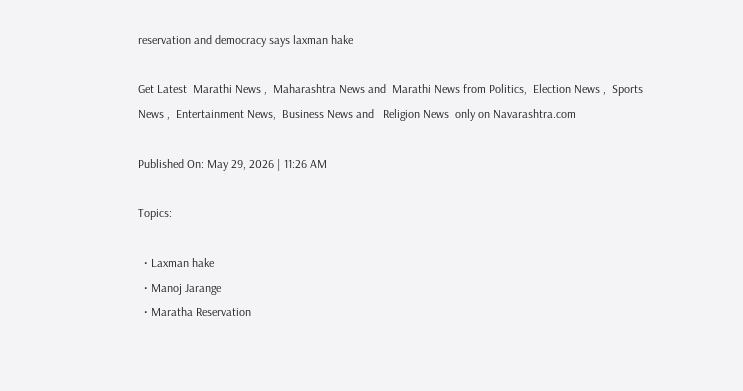reservation and democracy says laxman hake

Get Latest  Marathi News ,  Maharashtra News and  Marathi News from Politics,  Election News ,  Sports News ,  Entertainment News,  Business News and   Religion News  only on Navarashtra.com

Published On: May 29, 2026 | 11:26 AM

Topics:

  • Laxman hake
  • Manoj Jarange
  • Maratha Reservation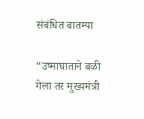संबंधित बातम्या

“उष्माघाताने बळी गेला तर मुख्यमंत्री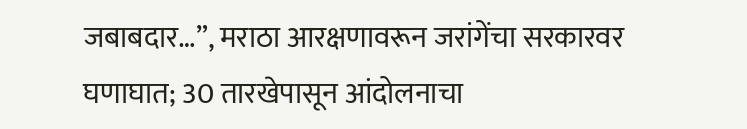जबाबदार…”, मराठा आरक्षणावरून जरांगेंचा सरकारवर घणाघात; 30 तारखेपासून आंदोलनाचा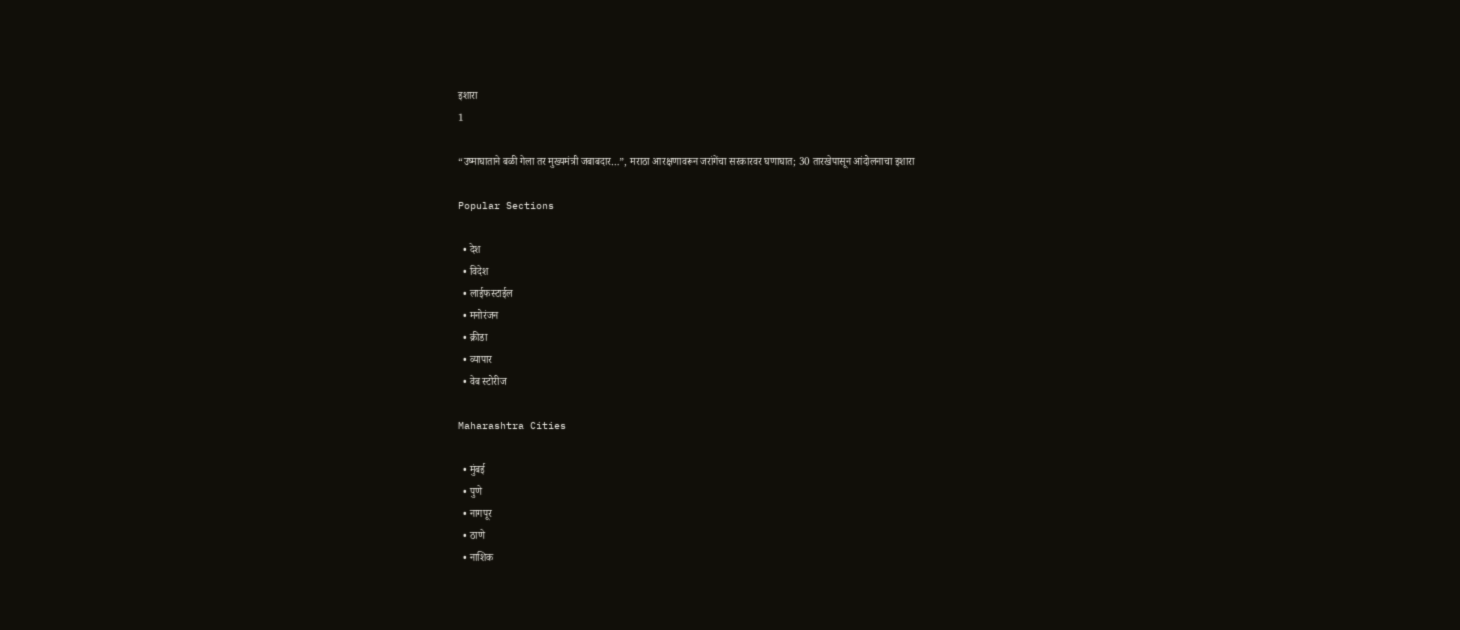इशारा
1

“उष्माघाताने बळी गेला तर मुख्यमंत्री जबाबदार…”, मराठा आरक्षणावरून जरांगेंचा सरकारवर घणाघात; 30 तारखेपासून आंदोलनाचा इशारा

Popular Sections

  • देश
  • विदेश
  • लाईफस्टाईल
  • मनोरंजन
  • क्रीडा
  • व्यापार
  • वेब स्टोरीज

Maharashtra Cities

  • मुंबई
  • पुणे
  • नागपूर
  • ठाणे
  • नाशिक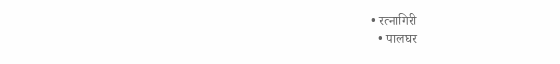• रत्नागिरी
  • पालघर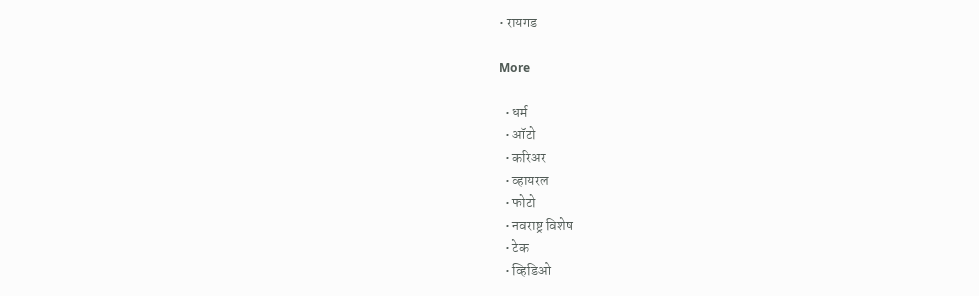• रायगड

More

  • धर्म
  • ऑटो
  • करिअर
  • व्हायरल
  • फोटो
  • नवराष्ट्र विशेष
  • टेक
  • व्हिडिओ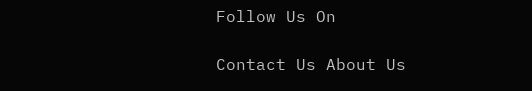Follow Us On

Contact Us About Us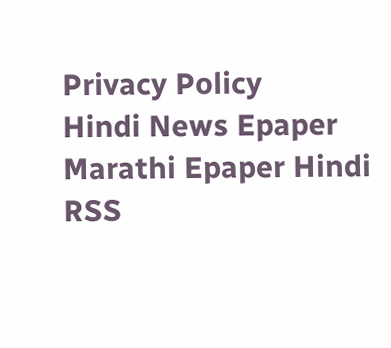Privacy Policy
Hindi News Epaper Marathi Epaper Hindi RSS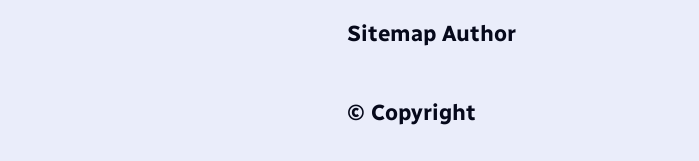Sitemap Author

© Copyright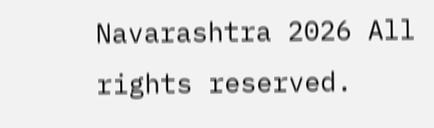Navarashtra 2026 All rights reserved.